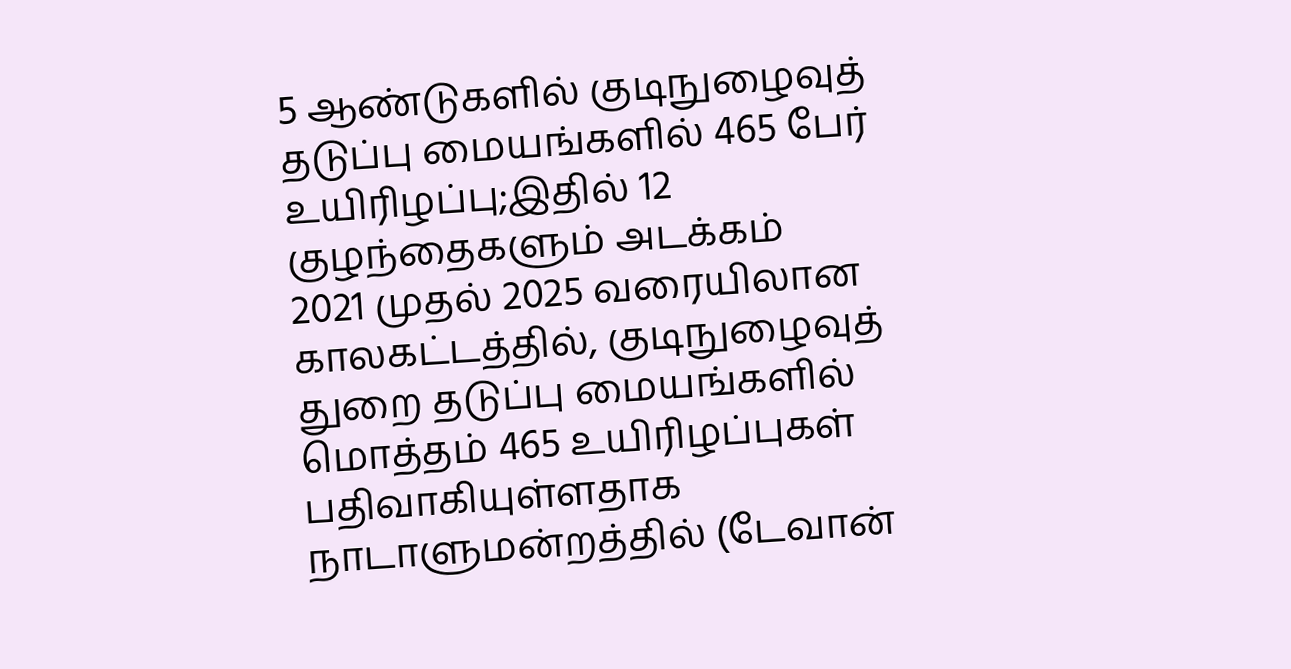5 ஆண்டுகளில் குடிநுழைவுத் தடுப்பு மையங்களில் 465 பேர் உயிரிழப்பு;இதில் 12 குழந்தைகளும் அடக்கம்
2021 முதல் 2025 வரையிலான காலகட்டத்தில், குடிநுழைவுத் துறை தடுப்பு மையங்களில் மொத்தம் 465 உயிரிழப்புகள் பதிவாகியுள்ளதாக நாடாளுமன்றத்தில் (டேவான்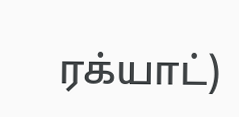ரக்யாட்)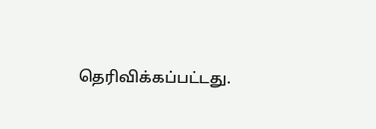தெரிவிக்கப்பட்டது.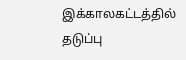இக்காலகட்டத்தில் தடுப்பு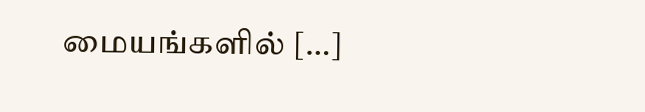மையங்களில் […]